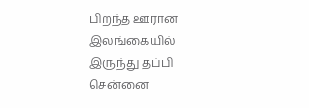பிறந்த ஊரான இலங்கையில் இருந்து தப்பி சென்னை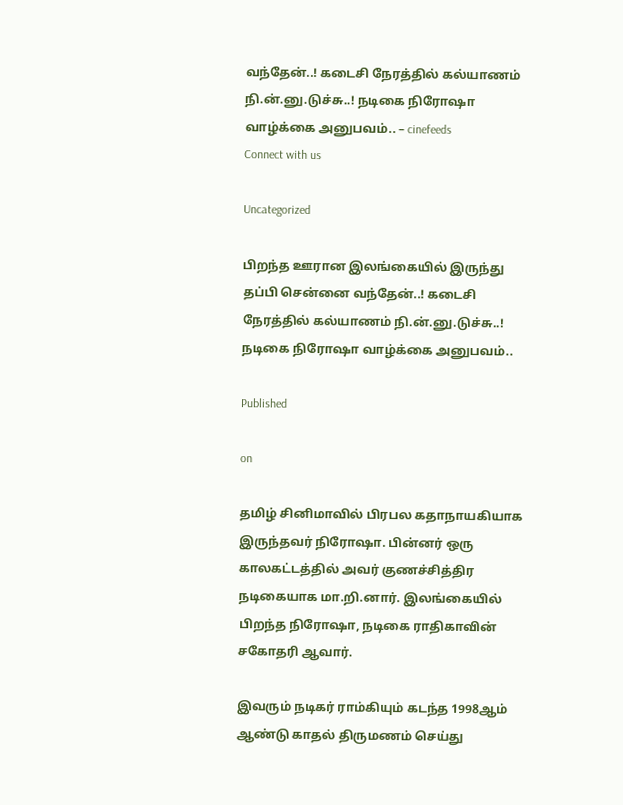வந்தேன்..! கடைசி நேரத்தில் கல்யாணம் நி.ன்.னு.டுச்சு..! நடிகை நிரோஷா வாழ்க்கை அனுபவம்.. – cinefeeds
Connect with us

Uncategorized

பிறந்த ஊரான இலங்கையில் இருந்து தப்பி சென்னை வந்தேன்..! கடைசி நேரத்தில் கல்யாணம் நி.ன்.னு.டுச்சு..! நடிகை நிரோஷா வாழ்க்கை அனுபவம்..

Published

on

தமிழ் சினிமாவில் பிரபல கதாநாயகியாக இருந்தவர் நிரோஷா. பின்னர் ஒரு காலகட்டத்தில் அவர் குணச்சித்திர நடிகையாக மா.றி.னார். இலங்கையில் பிறந்த நிரோஷா, நடிகை ராதிகாவின் சகோதரி ஆவார்.

இவரும் நடிகர் ராம்கியும் கடந்த 1998ஆம் ஆண்டு காதல் திருமணம் செய்து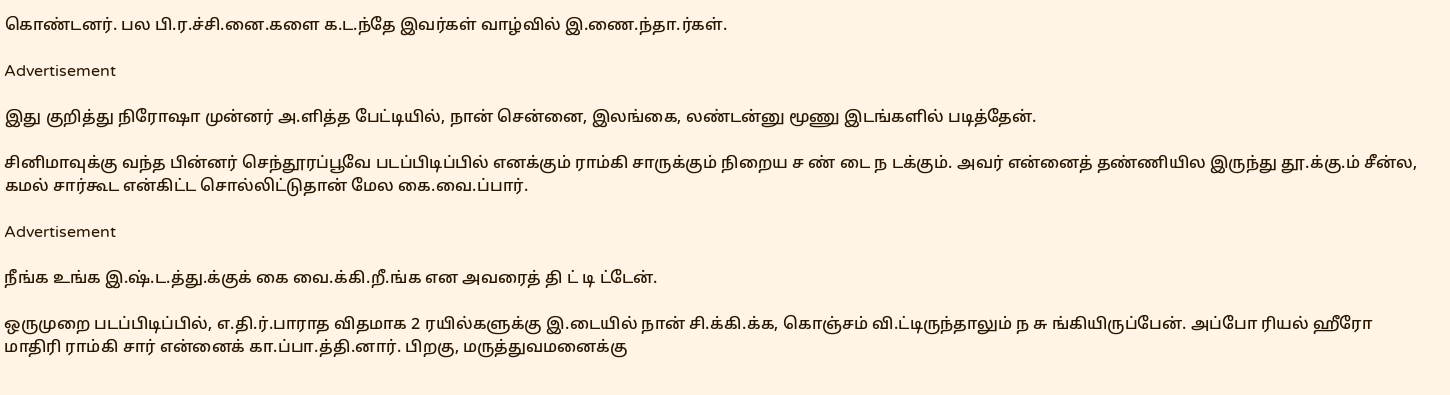கொண்டனர். பல பி.ர.ச்சி.னை.களை க.ட.ந்தே இவர்கள் வாழ்வில் இ.ணை.ந்தா.ர்கள்.

Advertisement

இது குறித்து நிரோஷா முன்னர் அ.ளித்த பேட்டியில், நான் சென்னை, இலங்கை, லண்டன்னு மூணு இடங்களில் படித்தேன்.

சினிமாவுக்கு வந்த பின்னர் செந்தூரப்பூவே படப்பிடிப்பில் எனக்கும் ராம்கி சாருக்கும் நிறைய ச ண் டை ந டக்கும். அவர் என்னைத் தண்ணியில இருந்து தூ.க்கு.ம் சீன்ல, கமல் சார்கூட என்கிட்ட சொல்லிட்டுதான் மேல கை.வை.ப்பார்.

Advertisement

நீங்க உங்க இ.ஷ்.ட.த்து.க்குக் கை வை.க்கி.றீ.ங்க என அவரைத் தி ட் டி ட்டேன்.

ஒருமுறை படப்பிடிப்பில், எ.தி.ர்.பாராத விதமாக 2 ரயில்களுக்கு இ.டையில் நான் சி.க்கி.க்க, கொஞ்சம் வி.ட்டிருந்தாலும் ந சு ங்கியிருப்பேன். அப்போ ரியல் ஹீரோ மாதிரி ராம்கி சார் என்னைக் கா.ப்பா.த்தி.னார். பிறகு, மருத்துவமனைக்கு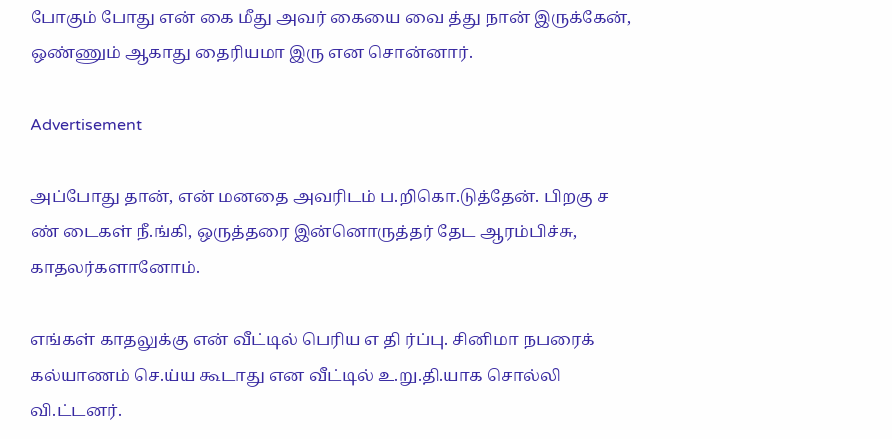போகும் போது என் கை மீது அவர் கையை வை த்து நான் இருக்கேன், ஒண்ணும் ஆகாது தைரியமா இரு என சொன்னார்.

Advertisement

அப்போது தான், என் மனதை அவரிடம் ப.றிகொ.டுத்தேன். பிறகு ச ண் டைகள் நீ.ங்கி, ஒருத்தரை இன்னொருத்தர் தேட ஆரம்பிச்சு, காதலர்களானோம்.

எங்கள் காதலுக்கு என் வீட்டில் பெரிய எ தி ர்ப்பு. சினிமா நபரைக் கல்யாணம் செ.ய்ய கூடாது என வீட்டில் உ.று.தி.யாக சொல்லி வி.ட்டனர்.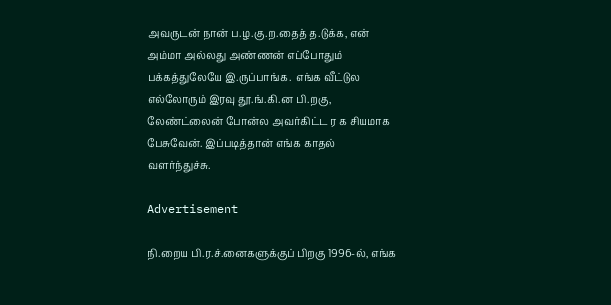அவருடன் நான் ப.ழ.கு.ற.தைத் த.டுக்க, என் அம்மா அல்லது அண்ணன் எப்போதும் பக்கத்துலேயே இ.ருப்பாங்க.  எங்க வீட்டுல எல்லோரும் இரவு தூ.ங்.கி.ன பி.றகு, லேண்ட்லைன் போன்ல அவர்கிட்ட ர க சியமாக பேசுவேன். இப்படித்தான் எங்க காதல் வளர்ந்துச்சு.

Advertisement

நி.றைய பி.ர.ச்.னைகளுக்குப் பிறகு 1996-ல், எங்க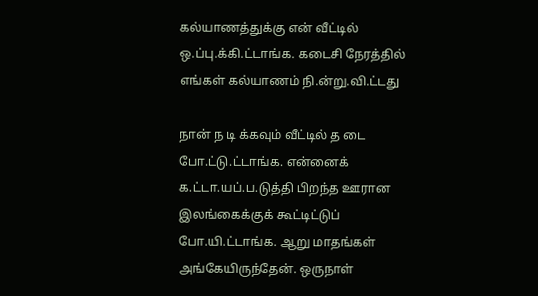கல்யாணத்துக்கு என் வீட்டில் ஒ.ப்பு.க்கி.ட்டாங்க. கடைசி நேரத்தில் எங்கள் கல்யாணம் நி.ன்று.வி.ட்டது

நான் ந டி க்கவும் வீட்டில் த டை போ.ட்டு.ட்டாங்க. என்னைக் க.ட்டா.யப்.ப.டுத்தி பிறந்த ஊரான இலங்கைக்குக் கூட்டிட்டுப் போ.யி.ட்டாங்க. ஆறு மாதங்கள் அங்கேயிருந்தேன். ஒருநாள்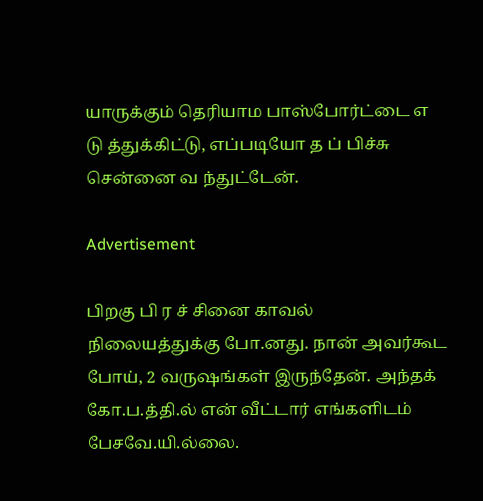யாருக்கும் தெரியாம பாஸ்போர்ட்டை எ டு த்துக்கிட்டு, எப்படியோ த ப் பிச்சு சென்னை வ ந்துட்டேன்.

Advertisement

பிறகு பி ர ச் சினை காவல் நிலையத்துக்கு போ.னது. நான் அவர்கூட போய், 2 வருஷங்கள் இருந்தேன். அந்தக் கோ.ப.த்தி.ல் என் வீட்டார் எங்களிடம் பேசவே.யி.ல்லை.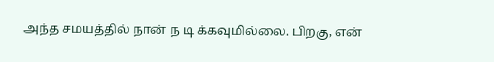அந்த சமயத்தில் நான் ந டி க்கவுமில்லை. பிறகு, என்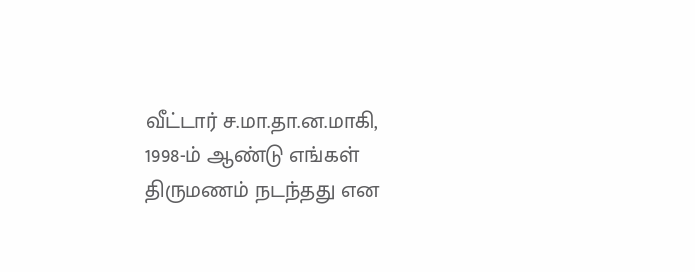வீட்டார் ச.மா.தா.ன.மாகி, 1998-ம் ஆண்டு எங்கள் திருமணம் நடந்தது என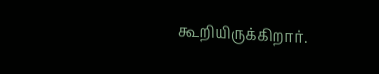கூறியிருக்கிறார்.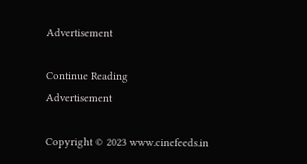Advertisement

Continue Reading
Advertisement

Copyright © 2023 www.cinefeeds.in